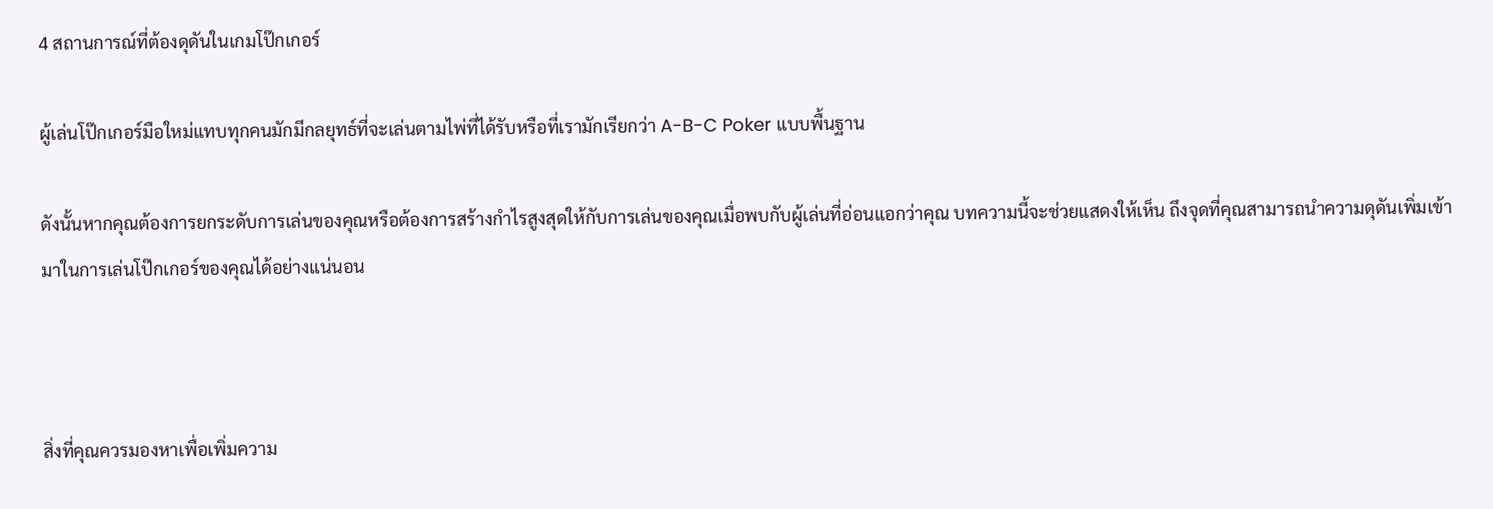4 สถานการณ์ที่ต้องดุดันในเกมโป๊กเกอร์

ผู้เล่นโป๊กเกอร์มือใหม่แทบทุกคนมักมีกลยุทธ์ที่จะเล่นตามไพ่ที่ได้รับหรือที่เรามักเรียกว่า A-B-C Poker แบบพื้นฐาน

ดังนั้นหากคุณต้องการยกระดับการเล่นของคุณหรือต้องการสร้างกำไรสูงสุดให้กับการเล่นของคุณเมื่อพบกับผู้เล่นที่อ่อนแอกว่าคุณ บทความนี้จะช่วยแสดงให้เห็น ถึงจุดที่คุณสามารถนำความดุดันเพิ่มเข้ามาในการเล่นโป๊กเกอร์ของคุณได้อย่างแน่นอน



สิ่งที่คุณควรมองหาเพื่อเพิ่มความ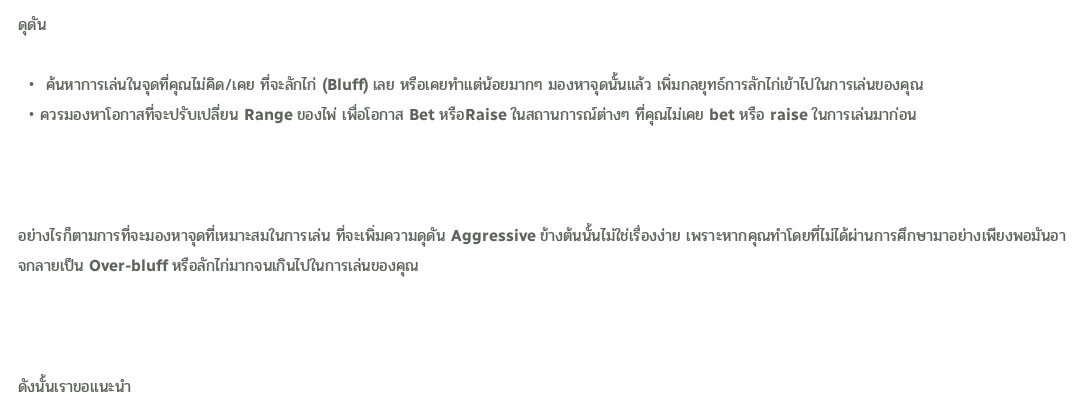ดุดัน

  •  ค้นหาการเล่นในจุดที่คุณไม่คิด/เคย ที่จะลักไก่ (Bluff) เลย หรือเคยทำแต่น้อยมากๆ มองหาจุดนั้นแล้ว เพิ่มกลยุทธ์การลักไก่เข้าไปในการเล่นของคุณ
  • ควรมองหาโอกาสที่จะปรับเปลี่ยน Range ของไพ่ เพื่อโอกาส Bet หรือRaise ในสถานการณ์ต่างๆ ที่คุณไม่เคย bet หรือ raise ในการเล่นมาก่อน



อย่างไรก็ตามการที่จะมองหาจุดที่เหมาะสมในการเล่น ที่จะเพิ่มความดุดัน Aggressive ข้างต้นนั้นไม่ใช่เรื่องง่าย เพราะหากคุณทำโดยที่ไม่ได้ผ่านการศึกษามาอย่างเพียงพอมันอาจกลายเป็น Over-bluff หรือลักไก่มากจนเกินไปในการเล่นของคุณ



ดังนั้นเราขอแนะนำ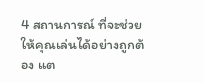4 สถานการณ์ ที่จะช่วยให้คุณเล่นได้อย่างถูกต้อง แต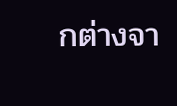กต่างจา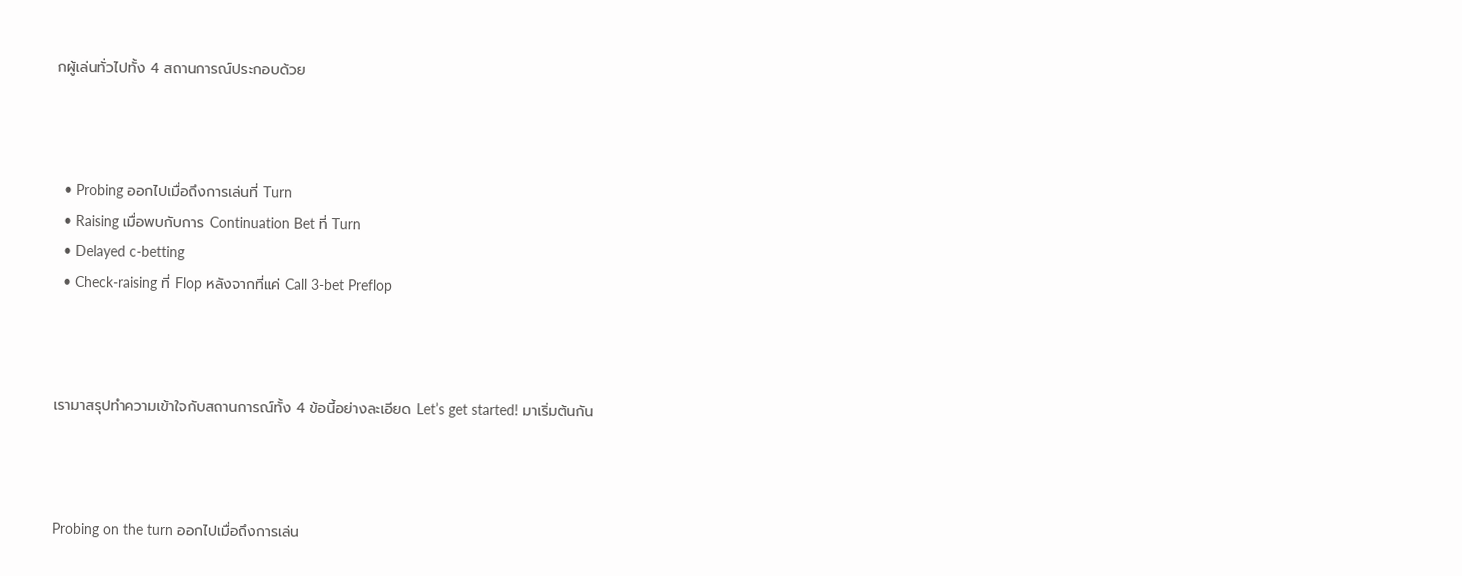กผู้เล่นทั่วไปทั้ง 4 สถานการณ์ประกอบด้วย



  • Probing ออกไปเมื่อถึงการเล่นที่ Turn
  • Raising เมื่อพบกับการ Continuation Bet ที่ Turn
  • Delayed c-betting
  • Check-raising ที่ Flop หลังจากที่แค่ Call 3-bet Preflop



เรามาสรุปทำความเข้าใจกับสถานการณ์ทั้ง 4 ข้อนี้อย่างละเอียด Let’s get started! มาเริ่มต้นกัน



Probing on the turn ออกไปเมื่อถึงการเล่น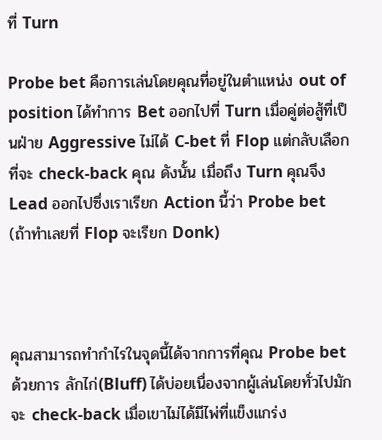ที่ Turn

Probe bet คือการเล่นโดยคุณที่อยู่ในตำแหน่ง out of position ได้ทำการ Bet ออกไปที่ Turn เมื่อคู่ต่อสู้ที่เป็นฝ่าย Aggressive ไม่ได้ C-bet ที่ Flop แต่กลับเลือกที่จะ check-back คุณ ดังนั้น เมื่อถึง Turn คุณจึง Lead ออกไปซึ่งเราเรียก Action นี้ว่า Probe bet (ถ้าทำเลยที่ Flop จะเรียก Donk)



คุณสามารถทำกำไรในจุดนี้ได้จากการที่คุณ Probe bet ด้วยการ ลักไก่(Bluff) ได้บ่อยเนื่องจากผู้เล่นโดยทั่วไปมักจะ check-back เมื่อเขาไม่ได้มีไพ่ที่แข็งแกร่ง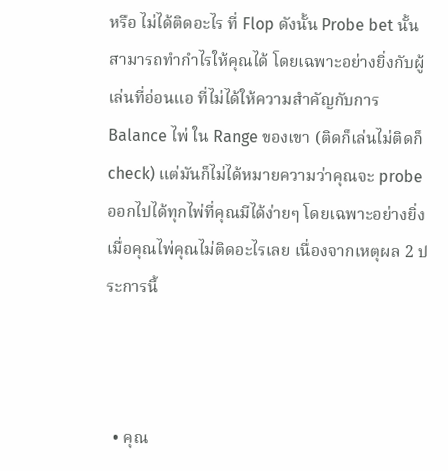หรือ ไม่ได้ติดอะไร ที่ Flop ดังนั้น Probe bet นั้นสามารถทำกำไรให้คุณได้ โดยเฉพาะอย่างยิ่งกับผู้เล่นที่อ่อนแอ ที่ไม่ได้ให้ความสำคัญกับการ Balance ไพ่ ใน Range ของเขา (ติดก็เล่นไม่ติดก็ check) แต่มันก็ไม่ได้หมายความว่าคุณจะ probe ออกไปได้ทุกไพ่ที่คุณมีได้ง่ายๆ โดยเฉพาะอย่างยิ่งเมื่อคุณไพ่คุณไม่ติดอะไรเลย เนื่องจากเหตุผล 2 ประการนี้



  • คุณ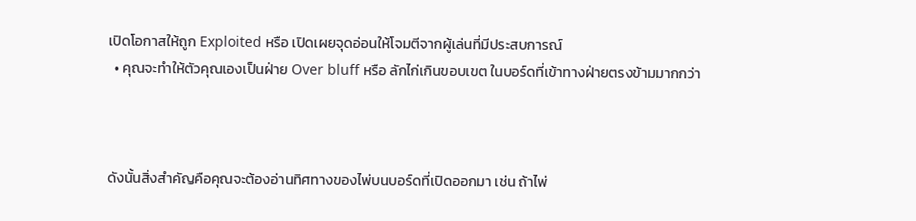เปิดโอกาสให้ถูก Exploited หรือ เปิดเผยจุดอ่อนให้โจมตีจากผู้เล่นที่มีประสบการณ์
  • คุณจะทำให้ตัวคุณเองเป็นฝ่าย Over bluff หรือ ลักไก่เกินขอบเขต ในบอร์ดที่เข้าทางฝ่ายตรงข้ามมากกว่า



ดังนั้นสิ่งสำคัญคือคุณจะต้องอ่านทิศทางของไพ่บนบอร์ดที่เปิดออกมา เช่น ถ้าไพ่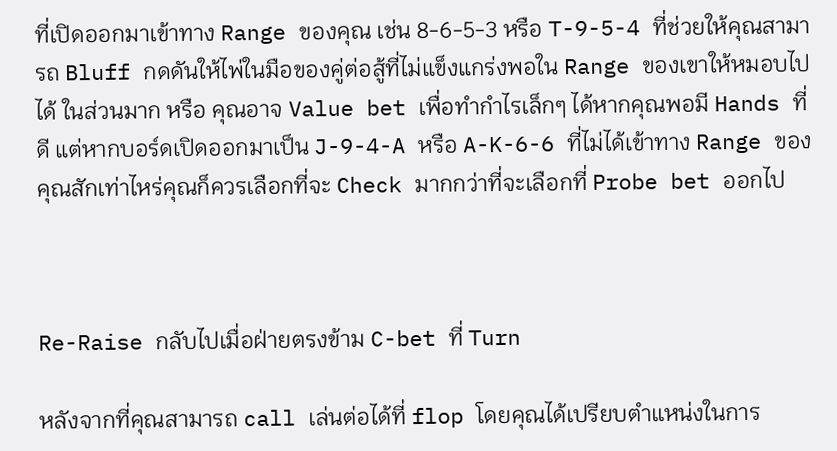ที่เปิดออกมาเข้าทาง Range ของคุณ เช่น 8-6-5-3 หรือ T-9-5-4 ที่ช่วยให้คุณสามารถ Bluff กดดันให้ไพ่ในมือของคู่ต่อสู้ที่ไม่แข็งแกร่งพอใน Range ของเขาให้หมอบไปได้ ในส่วนมาก หรือ คุณอาจ Value bet เพื่อทำกำไรเล็กๆ ได้หากคุณพอมี Hands ที่ดี แต่หากบอร์ดเปิดออกมาเป็น J-9-4-A หรือ A-K-6-6 ที่ไม่ได้เข้าทาง Range ของคุณสักเท่าไหร่คุณก็ควรเลือกที่จะ Check มากกว่าที่จะเลือกที่ Probe bet ออกไป



Re-Raise กลับไปเมื่อฝ่ายตรงข้าม C-bet ที่ Turn

หลังจากที่คุณสามารถ call เล่นต่อได้ที่ flop โดยคุณได้เปรียบตำแหน่งในการ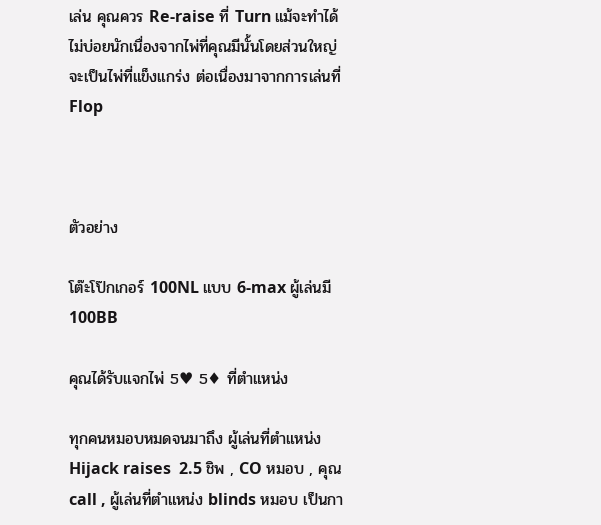เล่น คุณควร Re-raise ที่ Turn แม้จะทำได้ไม่บ่อยนักเนื่องจากไพ่ที่คุณมีนั้นโดยส่วนใหญ่ จะเป็นไพ่ที่แข็งแกร่ง ต่อเนื่องมาจากการเล่นที่ Flop



ตัวอย่าง

โต๊ะโป๊กเกอร์ 100NL แบบ 6-max ผู้เล่นมี 100BB

คุณได้รับแจกไพ่ 5♥ 5♦ ที่ตำแหน่ง

ทุกคนหมอบหมดจนมาถึง ผู้เล่นที่ตำแหน่ง Hijack raises  2.5 ชิพ , CO หมอบ , คุณ call , ผู้เล่นที่ตำแหน่ง blinds หมอบ เป็นกา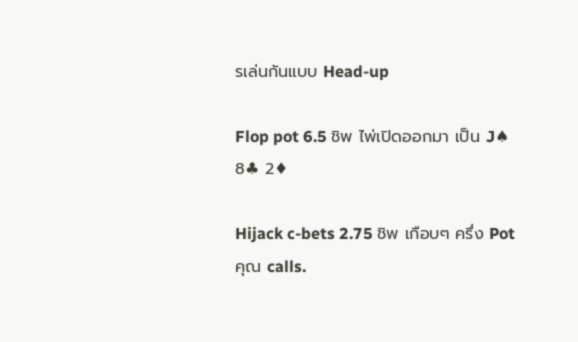รเล่นกันแบบ Head-up

Flop pot 6.5 ชิพ ไพ่เปิดออกมา เป็น J♠ 8♣ 2♦

Hijack c-bets 2.75 ชิพ เกือบๆ ครึ่ง Pot คุณ calls.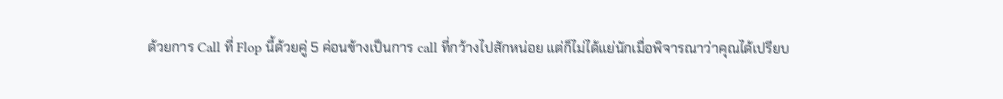ด้วยการ Call ที่ Flop นี้ด้วยคู่ 5 ค่อนข้างเป็นการ call ที่กว้างไปสักหน่อย แต่ก็ไม่ได้แย่นักเมื่อพิจารณาว่าคุณได้เปรียบ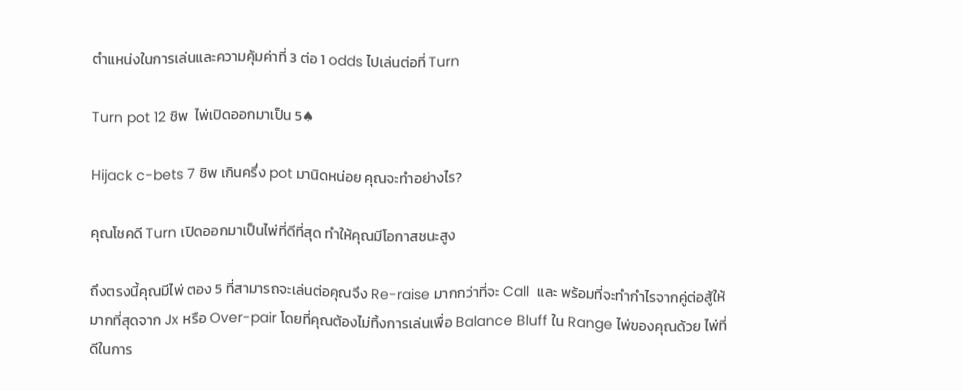ตำแหน่งในการเล่นและความคุ้มค่าที่ 3 ต่อ 1 odds ไปเล่นต่อที่ Turn

Turn pot 12 ชิพ  ไพ่เปิดออกมาเป็น 5♠

Hijack c-bets 7 ชิพ เกินครึ่ง pot มานิดหน่อย คุณจะทำอย่างไร?

คุณโชคดี Turn เปิดออกมาเป็นไพ่ที่ดีที่สุด ทำให้คุณมีโอกาสชนะสูง

ถึงตรงนี้คุณมีไพ่ ตอง 5 ที่สามารถจะเล่นต่อคุณจึง Re-raise มากกว่าที่จะ Call  และ พร้อมที่จะทำกำไรจากคู่ต่อสู้ให้มากที่สุดจาก Jx หรือ Over-pair โดยที่คุณต้องไม่ทิ้งการเล่นเพื่อ Balance Bluff ใน Range ไพ่ของคุณด้วย ไพ่ที่ดีในการ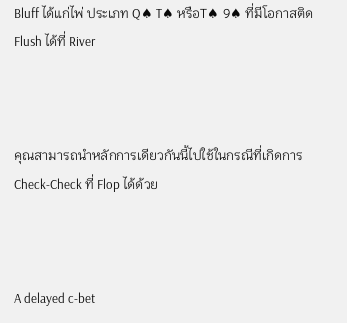Bluff ได้แก่ไพ่ ประเภท Q♠ T♠ หรือT♠ 9♠ ที่มีโอกาสติด Flush ได้ที่ River



คุณสามารถนำหลักการเดียวกันนี้ไปใช้ในกรณีที่เกิดการ Check-Check ที่ Flop ได้ด้วย



A delayed c-bet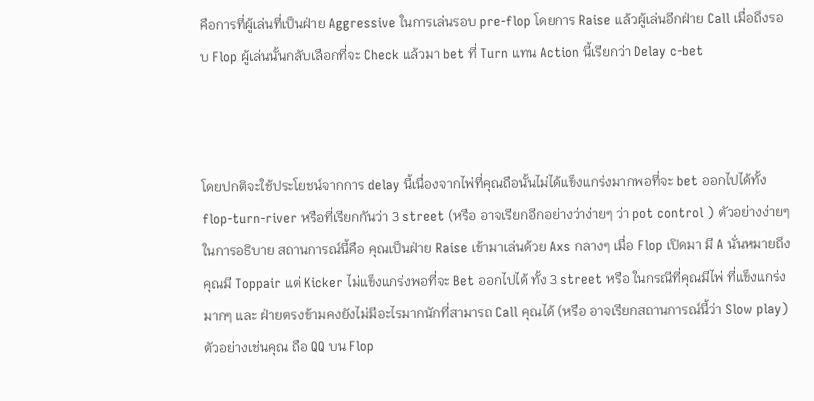คือการที่ผู้เล่นที่เป็นฝ่าย Aggressive ในการเล่นรอบ pre-flop โดยการ Raise แล้วผู้เล่นอีกฝ่าย Call เมื่อถึงรอบ Flop ผู้เล่นนั้นกลับเลือกที่จะ Check แล้วมา bet ที่ Turn แทน Action นี้เรียกว่า Delay c-bet



โดยปกติจะใช้ประโยชน์จากการ delay นี้เนื่องจากไพ่ที่คุณถือนั้นไม่ได้แข็งแกร่งมากพอที่จะ bet ออกไปได้ทั้ง flop-turn-river หรือที่เรียกกันว่า 3 street (หรือ อาจเรียกอีกอย่างว่าง่ายๆ ว่า pot control ) ตัวอย่างง่ายๆ ในการอธิบาย สถานการณ์นี้คือ คุณเป็นฝ่าย Raise เข้ามาเล่นด้วย Axs กลางๆ เมื่อ Flop เปิดมา มี A นั่นหมายถึงคุณมี Toppair แต่ Kicker ไม่แข็งแกร่งพอที่จะ Bet ออกไปได้ ทั้ง 3 street หรือ ในกรณีที่คุณมีไพ่ ที่แข็งแกร่งมากๆ และ ฝ่ายตรงข้ามคงยังไม่มีอะไรมากนักที่สามารถ Call คุณได้ (หรือ อาจเรียกสถานการณ์นี้ว่า Slow play) ตัวอย่างเช่นคุณ ถือ QQ บน Flop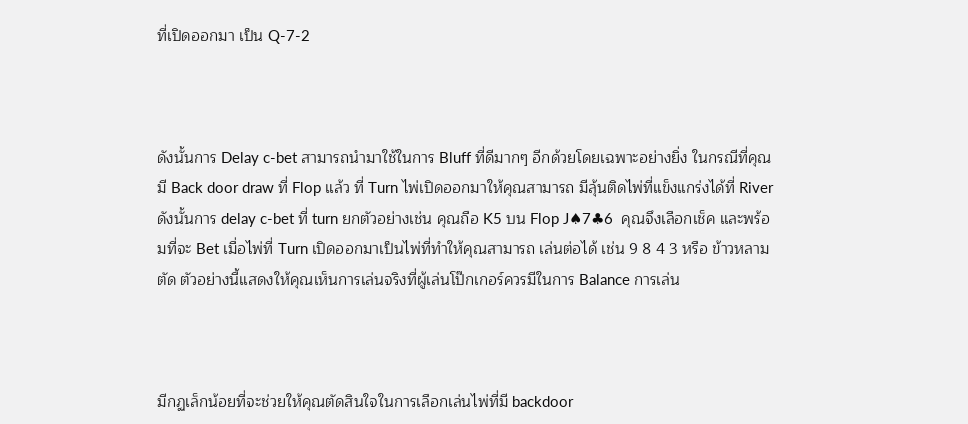ที่เปิดออกมา เป็น Q-7-2



ดังนั้นการ Delay c-bet สามารถนำมาใช้ในการ Bluff ที่ดีมากๆ อีกด้วยโดยเฉพาะอย่างยิ่ง ในกรณีที่คุณมี Back door draw ที่ Flop แล้ว ที่ Turn ไพ่เปิดออกมาให้คุณสามารถ มีลุ้นติดไพ่ที่แข็งแกร่งได้ที่ River ดังนั้นการ delay c-bet ที่ turn ยกตัวอย่างเช่น คุณถือ K5 บน Flop J♠7♣6  คุณจึงเลือกเช็ค และพร้อมที่จะ Bet เมื่อไพ่ที่ Turn เปิดออกมาเป็นไพ่ที่ทำให้คุณสามารถ เล่นต่อได้ เช่น 9 8 4 3 หรือ ข้าวหลามตัด ตัวอย่างนี้แสดงให้คุณเห็นการเล่นจริงที่ผู้เล่นโป๊กเกอร์ควรมีในการ Balance การเล่น



มีกฏเล็กน้อยที่จะช่วยให้คุณตัดสินใจในการเลือกเล่นไพ่ที่มี backdoor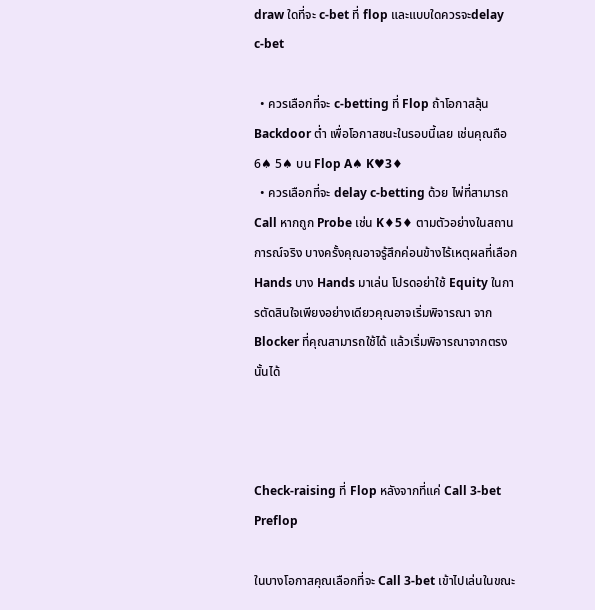draw ใดที่จะ c-bet ที่ flop และแบบใดควรจะdelay c-bet

  • ควรเลือกที่จะ c-betting ที่ Flop ถ้าโอกาสลุ้น Backdoor ต่ำ เพื่อโอกาสชนะในรอบนี้เลย เช่นคุณถือ 6♠ 5♠ บน Flop A♠ K♥3♦
  • ควรเลือกที่จะ delay c-betting ด้วย ไพ่ที่สามารถ Call หากถูก Probe เช่น K♦5♦ ตามตัวอย่างในสถานการณ์จริง บางครั้งคุณอาจรู้สึกค่อนข้างไร้เหตุผลที่เลือก Hands บาง Hands มาเล่น โปรดอย่าใช้ Equity ในการตัดสินใจเพียงอย่างเดียวคุณอาจเริ่มพิจารณา จาก Blocker ที่คุณสามารถใช้ได้ แล้วเริ่มพิจารณาจากตรงนั้นได้



Check-raising ที่ Flop หลังจากที่แค่ Call 3-bet Preflop

ในบางโอกาสคุณเลือกที่จะ Call 3-bet เข้าไปเล่นในขณะ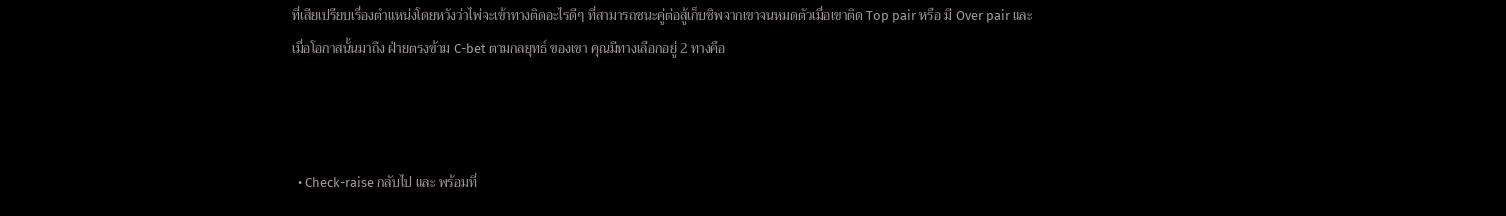ที่เสียเปรียบเรื่องตำแหน่งโดยหวังว่าไพ่จะเข้าทางติดอะไรดีๆ ที่สามารถชนะคู่ต่อสู้เก็บชิพจากเขาจนหมดตัวเมื่อเขาติด Top pair หรือ มี Over pair และเมื่อโอกาสนั้นมาถึง ฝ่ายตรงข้าม C-bet ตามกลยุทธ์ ของเขา คุณมีทางเลือกอยู่ 2 ทางคือ



  • Check-raise กลับไป และ พร้อมที่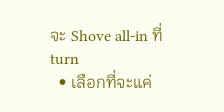จะ Shove all-in ที่ turn
  • เลือกที่จะแค่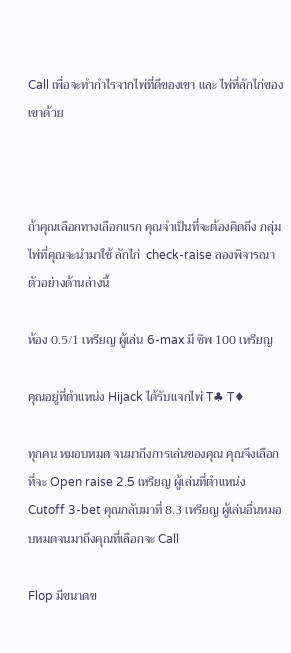Call เพื่อจะทำกำไรจากไพ่ที่ดีของเขา และ ไพ่ที่ลักไก่ของเขาด้วย



ถ้าคุณเลือกทางเลือกแรก คุณจำเป็นที่จะต้องคิดถึง กลุ่มไพ่ที่คุณจะนำมาใช้ ลักไก่  check-raise ลองพิจารณาตัวอย่างด้านล่างนี้

ห้อง 0.5/1 เหรียญ ผู้เล่น 6-max มี ชิพ 100 เหรียญ

คุณอยู่ที่ตำแหน่ง Hijack ได้รับแจกไพ่ T♣ T♦

ทุกคน หมอบหมด จนมาถึงการเล่นของคุณ คุณจึงเลือกที่จะ Open raise 2.5 เหรียญ ผู้เล่นที่ตำแหน่ง Cutoff 3-bet คุณกลับมาที่ 8.3 เหรียญ ผู้เล่นอื่นหมอบหมดจนมาถึงคุณที่เลือกจะ Call

Flop มีขนาดข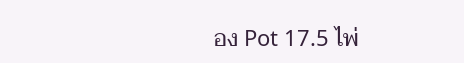อง Pot 17.5 ไพ่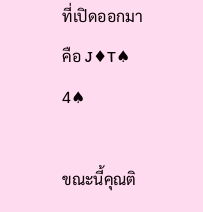ที่เปิดออกมาคือ J♦T♠ 4♠

ขณะนี้คุณติ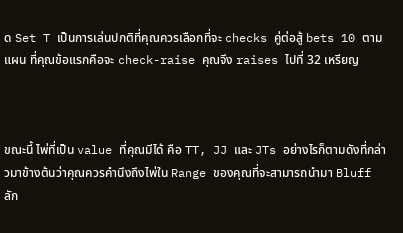ด Set T เป็นการเล่นปกติที่คุณควรเลือกที่จะ checks คู่ต่อสู้ bets 10 ตามแผน ที่คุณข้อแรกคือจะ check-raise คุณจึง raises ไปที่ 32 เหรียญ



ขณะนี้ ไพ่ที่เป็น value ที่คุณมีได้ คือ TT, JJ และ JTs อย่างไรก็ตามดังที่กล่าวมาข้างต้นว่าคุณควรคำนึงถึงไพ่ใน Range ของคุณที่จะสามารถนำมา Bluff ลัก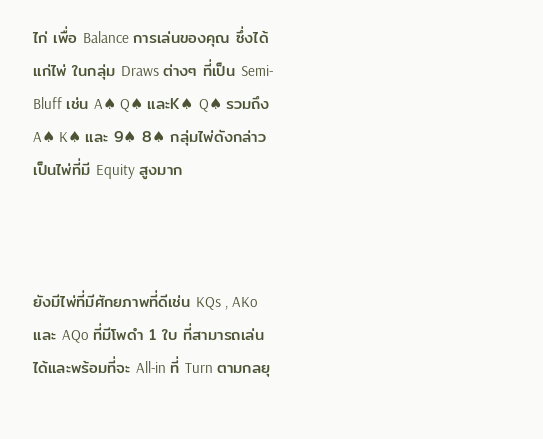ไก่ เพื่อ Balance การเล่นของคุณ ซึ่งได้แก่ไพ่ ในกลุ่ม Draws ต่างๆ ที่เป็น Semi-Bluff เช่น A♠ Q♠ และK♠ Q♠ รวมถึง A♠ K♠ และ 9♠ 8♠ กลุ่มไพ่ดังกล่าวเป็นไพ่ที่มี Equity สูงมาก



ยังมีไพ่ที่มีศักยภาพที่ดีเช่น KQs , AKo และ AQo ที่มีโพดำ 1 ใบ ที่สามารถเล่นได้และพร้อมที่จะ All-in ที่ Turn ตามกลยุ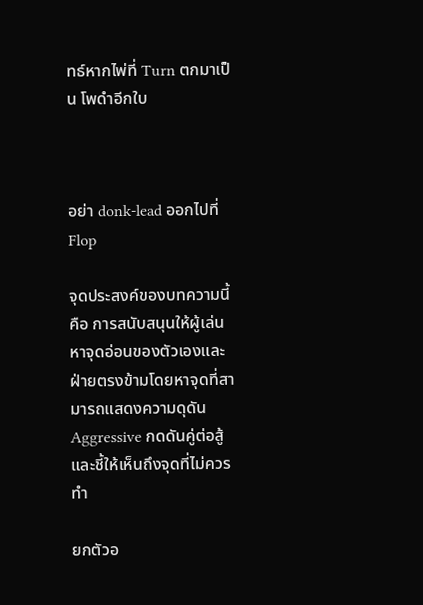ทธ์หากไพ่ที่ Turn ตกมาเป็น โพดำอีกใบ



อย่า donk-lead ออกไปที่ Flop

จุดประสงค์ของบทความนี้ คือ การสนับสนุนให้ผู้เล่นหาจุดอ่อนของตัวเองและฝ่ายตรงข้ามโดยหาจุดที่สามารถแสดงความดุดัน Aggressive กดดันคู่ต่อสู้และชี้ให้เห็นถึงจุดที่ไม่ควรทำ

ยกตัวอ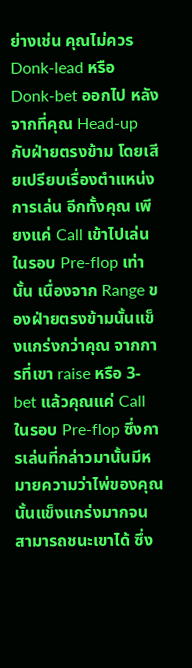ย่างเช่น คุณไม่ควร Donk-lead หรือ Donk-bet ออกไป หลังจากที่คุณ Head-up กับฝ่ายตรงข้าม โดยเสียเปรียบเรื่องตำแหน่งการเล่น อีกทั้งคุณ เพียงแค่ Call เข้าไปเล่นในรอบ Pre-flop เท่านั้น เนื่องจาก Range ของฝ่ายตรงข้ามนั้นแข็งแกร่งกว่าคุณ จากการที่เขา raise หรือ 3-bet แล้วคุณแค่ Call ในรอบ Pre-flop ซึ่งการเล่นที่กล่าวมานั้นมีหมายความว่าไพ่ของคุณนั้นแข็งแกร่งมากจนสามารถชนะเขาได้ ซึ่ง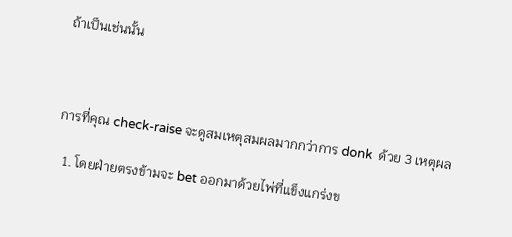ถ้าเป็นเช่นนั้น



การที่คุณ check-raise จะดูสมเหตุสมผลมากกว่าการ donk  ด้วย 3 เหตุผล

  1. โดยฝ่ายตรงข้ามจะ bet ออกมาด้วยไพ่ที่แข็งแกร่งข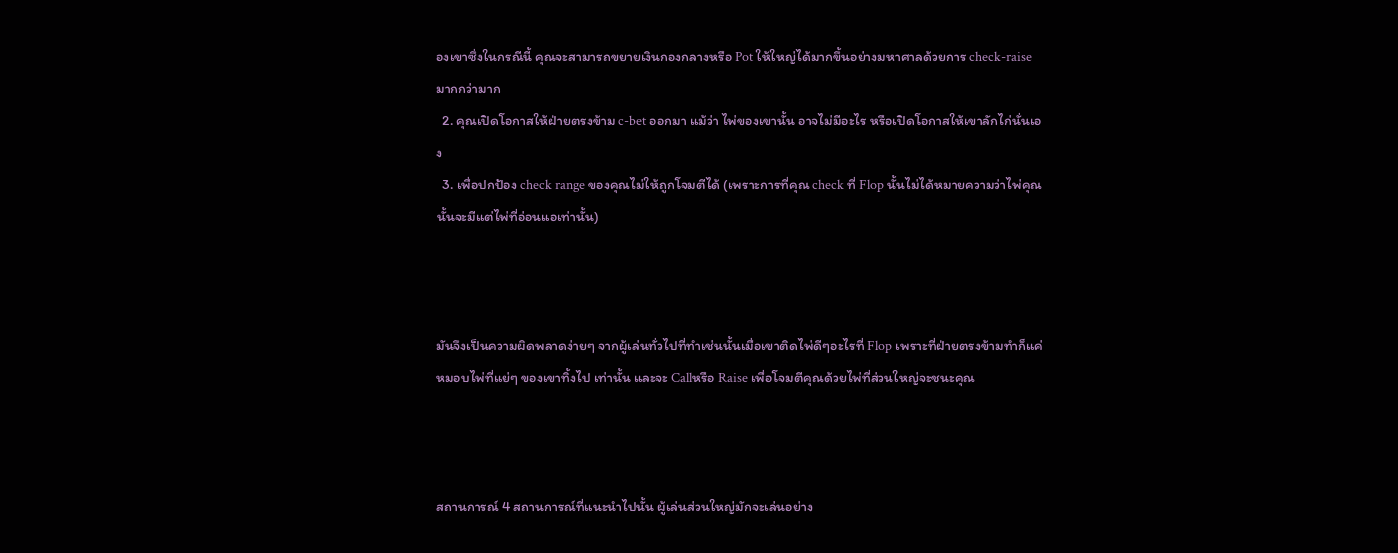องเขาซึ่งในกรณีนี้ คุณจะสามารถขยายเงินกองกลางหรือ Pot ให้ใหญ่ได้มากขึ้นอย่างมหาศาลด้วยการ check-raise มากกว่ามาก
  2. คุณเปิดโอกาสให้ฝ่ายตรงข้าม c-bet ออกมา แม้ว่า ไพ่ของเขานั้น อาจไม่มีอะไร หรือเปิดโอกาสให้เขาลักไก่นั่นเอง
  3. เพื่อปกป้อง check range ของคุณไม่ให้ถูกโจมตีได้ (เพราะการที่คุณ check ที่ Flop นั้นไม่ได้หมายความว่าไพ่คุณนั้นจะมีแต่ไพ่ที่อ่อนแอเท่านั้น)



มันจึงเป็นความผิดพลาดง่ายๆ จากผู้เล่นทั่วไปที่ทำเช่นนั้นเมื่อเขาติดไพ่ดีๆอะไรที่ Flop เพราะที่ฝ่ายตรงข้ามทำก็แค่หมอบไพ่ที่แย่ๆ ของเขาทิ้งไป เท่านั้น และจะ Callหรือ Raise เพื่อโจมตีคุณด้วยไพ่ที่ส่วนใหญ่จะชนะคุณ



สถานการณ์ 4 สถานการณ์ที่แนะนำไปนั้น ผู้เล่นส่วนใหญ่มักจะเล่นอย่าง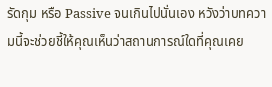รัดกุม หรือ Passive จนเกินไปนั่นเอง หวังว่าบทความนี้จะช่วยชี้ให้คุณเห็นว่าสถานการณ์ใดที่คุณเคย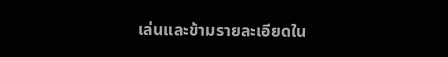เล่นและข้ามรายละเอียดใน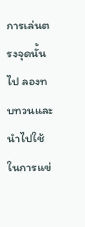การเล่นตรงจุดนั้นไป ลองทบทวนและนำไปใช้ในการแข่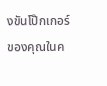งขันโป๊กเกอร์ของคุณในค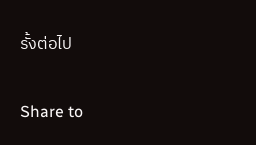รั้งต่อไป

Share to